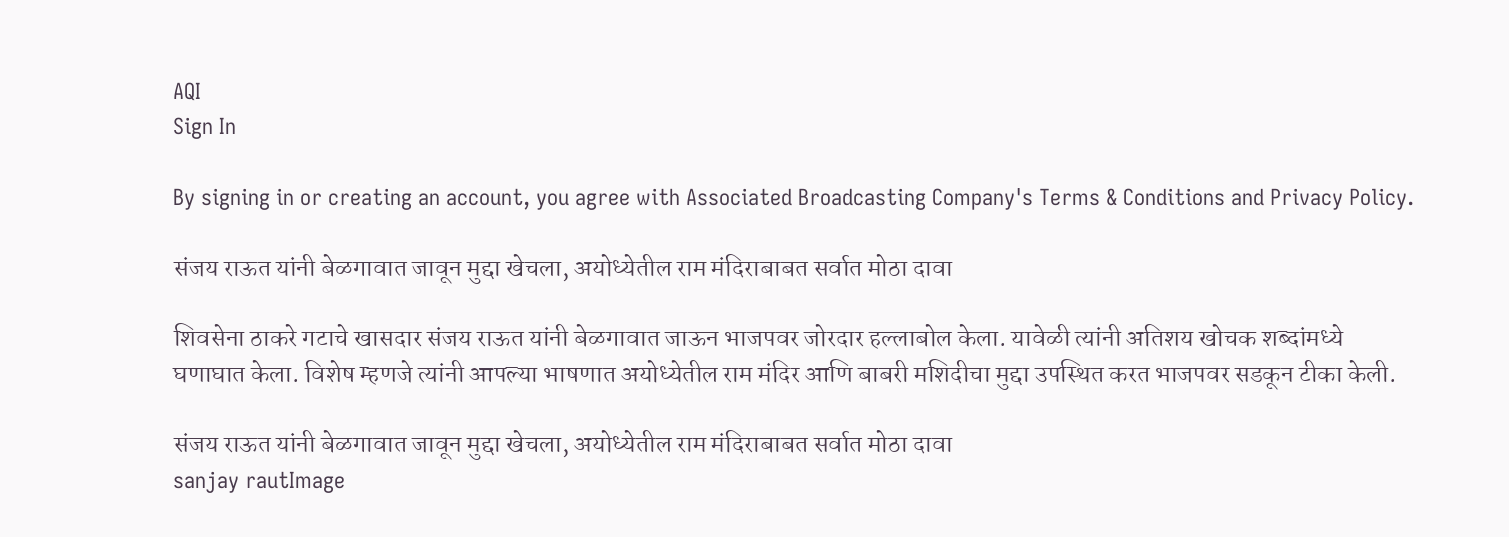AQI
Sign In

By signing in or creating an account, you agree with Associated Broadcasting Company's Terms & Conditions and Privacy Policy.

संजय राऊत यांनी बेळगावात जावून मुद्दा खेचला, अयोध्येतील राम मंदिराबाबत सर्वात मोठा दावा

शिवसेना ठाकरे गटाचे खासदार संजय राऊत यांनी बेळगावात जाऊन भाजपवर जोरदार हल्लाबोल केला. यावेळी त्यांनी अतिशय खोचक शब्दांमध्ये घणाघात केला. विशेष म्हणजे त्यांनी आपल्या भाषणात अयोध्येतील राम मंदिर आणि बाबरी मशिदीचा मुद्दा उपस्थित करत भाजपवर सडकून टीका केली.

संजय राऊत यांनी बेळगावात जावून मुद्दा खेचला, अयोध्येतील राम मंदिराबाबत सर्वात मोठा दावा
sanjay rautImage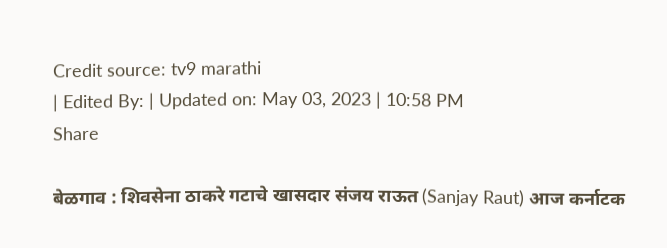Credit source: tv9 marathi
| Edited By: | Updated on: May 03, 2023 | 10:58 PM
Share

बेळगाव : शिवसेना ठाकरे गटाचे खासदार संजय राऊत (Sanjay Raut) आज कर्नाटक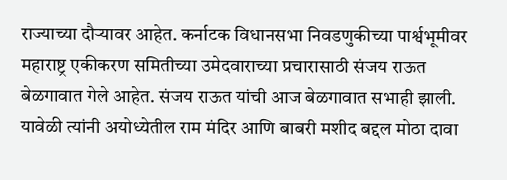राज्याच्या दौऱ्यावर आहेत. कर्नाटक विधानसभा निवडणुकीच्या पार्श्वभूमीवर महाराष्ट्र एकीकरण समितीच्या उमेदवाराच्या प्रचारासाठी संजय राऊत बेळगावात गेले आहेत. संजय राऊत यांची आज बेळगावात सभाही झाली. यावेळी त्यांनी अयोध्येतील राम मंदिर आणि बाबरी मशीद बद्दल मोठा दावा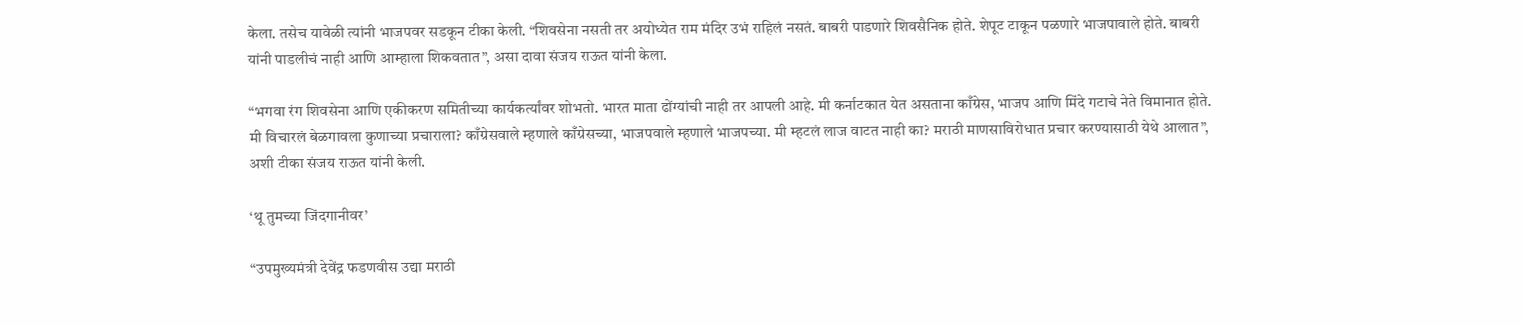केला. तसेच यावेळी त्यांनी भाजपवर सडकून टीका केली. “शिवसेना नसती तर अयोध्येत राम मंदिर उभं राहिलं नसतं. बाबरी पाडणारे शिवसैनिक होते. शेपूट टाकून पळणारे भाजपावाले होते. बाबरी यांनी पाडलीचं नाही आणि आम्हाला शिकवतात”, असा दावा संजय राऊत यांनी केला.

“भगवा रंग शिवसेना आणि एकीकरण समितीच्या कार्यकर्त्यांवर शोभतो. भारत माता ढोंग्यांची नाही तर आपली आहे. मी कर्नाटकात येत असताना काँग्रेस, भाजप आणि मिंदे गटाचे नेते विमानात होते. मी विचारलं बेळगावला कुणाच्या प्रचाराला? काँग्रेसवाले म्हणाले काँग्रेसच्या, भाजपवाले म्हणाले भाजपच्या. मी म्हटलं लाज वाटत नाही का? मराठी माणसाविरोधात प्रचार करण्यासाठी येथे आलात”, अशी टीका संजय राऊत यांनी केली.

‘थू तुमच्या जिंदगानीवर’

“उपमुख्यमंत्री देवेंद्र फडणवीस उद्या मराठी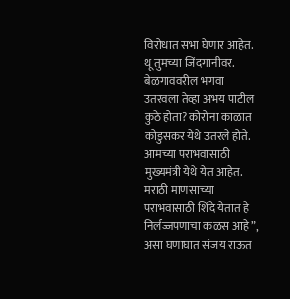विरोधात सभा घेणार आहेत. थू तुमच्या जिंदगानीवर. बेळगाववरील भगवा उतरवला तेव्हा अभय पाटील कुठे होता? कोरोना काळात कोडुसकर येथे उतरले होते. आमच्या पराभवासाठी मुख्यमंत्री येथे येत आहेत. मराठी माणसाच्या पराभवासाठी शिंदे येतात हे निर्लज्जपणाचा कळस आहे”, असा घणाघात संजय राऊत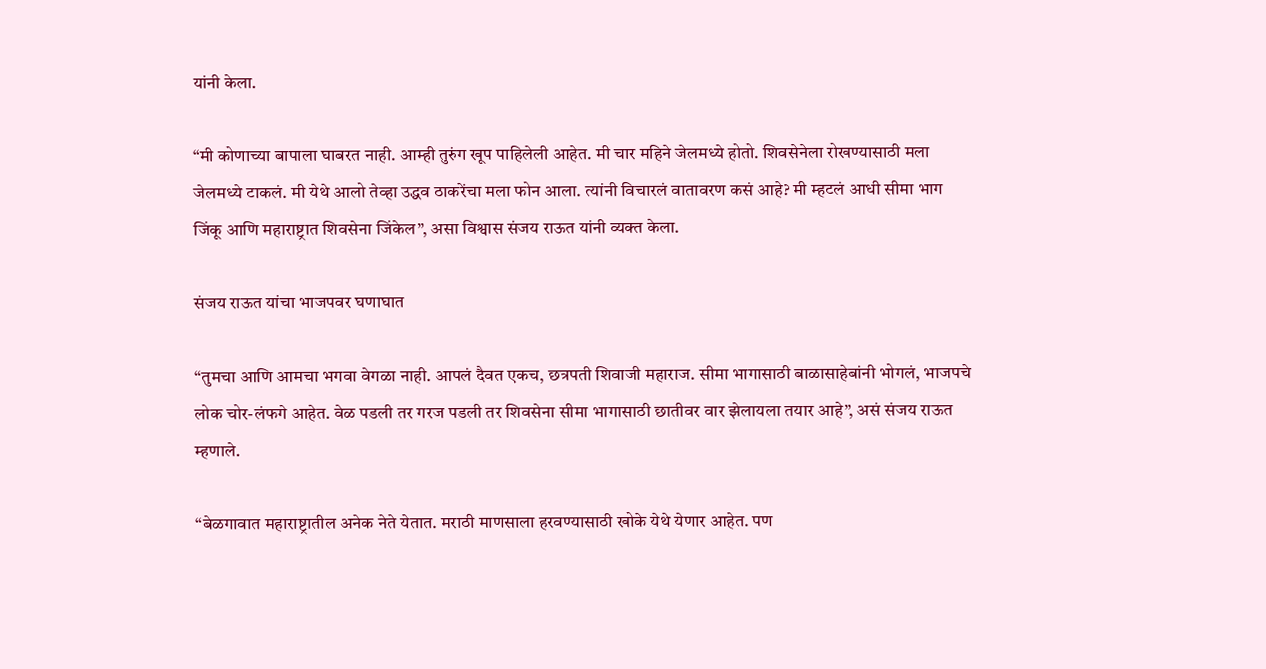यांनी केला.

“मी कोणाच्या बापाला घाबरत नाही. आम्ही तुरुंग खूप पाहिलेली आहेत. मी चार महिने जेलमध्ये होतो. शिवसेनेला रोखण्यासाठी मला जेलमध्ये टाकलं. मी येथे आलो तेव्हा उद्धव ठाकरेंचा मला फोन आला. त्यांनी विचारलं वातावरण कसं आहे? मी म्हटलं आधी सीमा भाग जिंकू आणि महाराष्ट्रात शिवसेना जिंकेल”, असा विश्वास संजय राऊत यांनी व्यक्त केला.

संजय राऊत यांचा भाजपवर घणाघात

“तुमचा आणि आमचा भगवा वेगळा नाही. आपलं दैवत एकच, छत्रपती शिवाजी महाराज. सीमा भागासाठी बाळासाहेबांनी भोगलं, भाजपचे लोक चोर-लंफगे आहेत. वेळ पडली तर गरज पडली तर शिवसेना सीमा भागासाठी छातीवर वार झेलायला तयार आहे”, असं संजय राऊत म्हणाले.

“बेळगावात महाराष्ट्रातील अनेक नेते येतात. मराठी माणसाला हरवण्यासाठी खोके येथे येणार आहेत. पण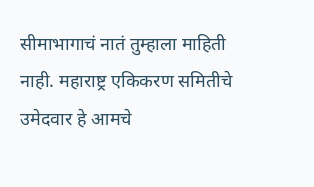सीमाभागाचं नातं तुम्हाला माहिती नाही. महाराष्ट्र एकिकरण समितीचे उमेदवार हे आमचे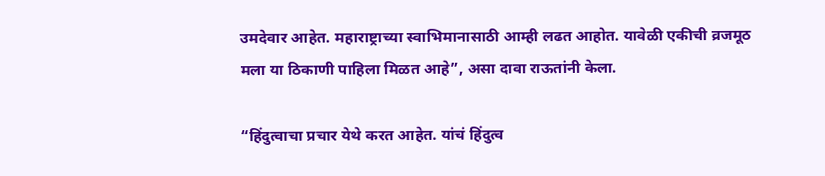उमदेवार आहेत. महाराष्ट्राच्या स्वाभिमानासाठी आम्ही लढत आहोत. यावेळी एकीची व्रजमूठ मला या ठिकाणी पाहिला मिळत आहे”, असा दावा राऊतांनी केला.

“हिंदुत्वाचा प्रचार येथे करत आहेत. यांचं हिंदुत्व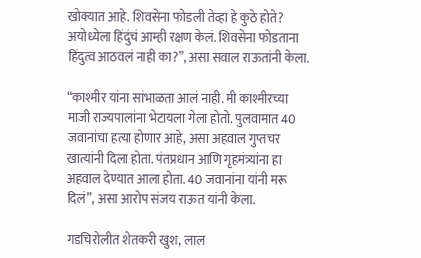खोक्यात आहे. शिवसेना फोडली तेव्हा हे कुठे होते? अयोध्येला हिंदुंचं आम्ही रक्षण केलं. शिवसेना फोडताना हिंदुत्व आठवलं नाही का?”, असा सवाल राऊतांनी केला.

“काश्मीर यांना सांभाळता आलं नाही. मी काश्मीरच्या माजी राज्यपालांना भेटायला गेला होतो. पुलवामात 40 जवानांचा हत्या होणार आहे, असा अहवाल गुप्तचर खात्यांनी दिला होता. पंतप्रधान आणि गृहमंत्र्यांना हा अहवाल देण्यात आला होता. 40 जवानांना यांनी मरू दिलं”, असा आरोप संजय राऊत यांनी केला.

गडचिरोलीत शेतकरी खुश, लाल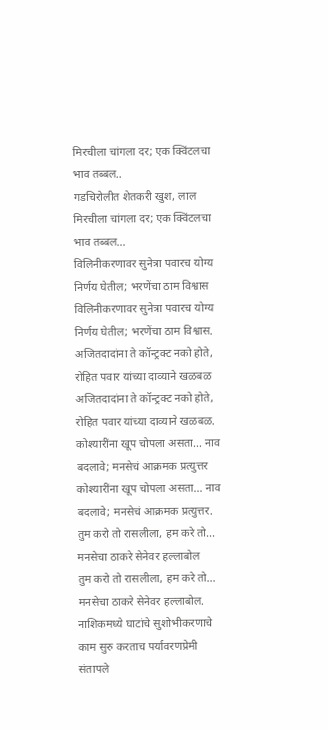मिरचीला चांगला दर; एक क्विंटलचा भाव तब्बल..
गडचिरोलीत शेतकरी खुश, लाल मिरचीला चांगला दर; एक क्विंटलचा भाव तब्बल...
विलिनीकरणावर सुनेत्रा पवारच योग्य निर्णय घेतील; भरणेंचा ठाम विश्वास
विलिनीकरणावर सुनेत्रा पवारच योग्य निर्णय घेतील; भरणेंचा ठाम विश्वास.
अजितदादांना ते कॉन्ट्रक्ट नको होते, रोहित पवार यांच्या दाव्याने खळबळ
अजितदादांना ते कॉन्ट्रक्ट नको होते, रोहित पवार यांच्या दाव्याने खळबळ.
कोश्यारींना खूप चोपला असता... नाव बदलावे; मनसेचं आक्रमक प्रत्युत्तर
कोश्यारींना खूप चोपला असता... नाव बदलावे; मनसेचं आक्रमक प्रत्युत्तर.
तुम करो तो रासलीला, हम करे तो... मनसेचा ठाकरे सेनेवर हल्लाबोल
तुम करो तो रासलीला, हम करे तो... मनसेचा ठाकरे सेनेवर हल्लाबोल.
नाशिकमध्ये घाटांचे सुशोभीकरणाचे काम सुरु करताच पर्यावरणप्रेमी संतापले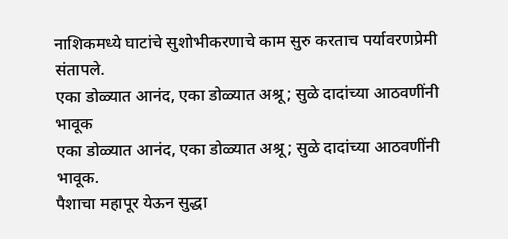नाशिकमध्ये घाटांचे सुशोभीकरणाचे काम सुरु करताच पर्यावरणप्रेमी संतापले.
एका डोळ्यात आनंद, एका डोळ्यात अश्रू; सुळे दादांच्या आठवणींनी भावूक
एका डोळ्यात आनंद, एका डोळ्यात अश्रू; सुळे दादांच्या आठवणींनी भावूक.
पैशाचा महापूर येऊन सुद्धा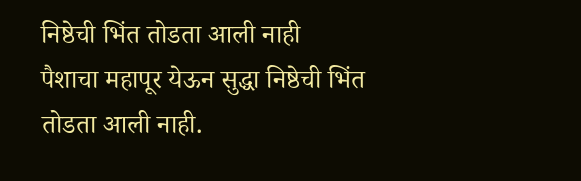निष्ठेची भिंत तोडता आली नाही
पैशाचा महापूर येऊन सुद्धा निष्ठेची भिंत तोडता आली नाही.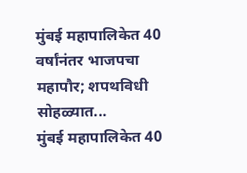मुंबई महापालिकेत 40 वर्षांनंतर भाजपचा महापौर; शपथविधी सोहळ्यात...
मुंबई महापालिकेत 40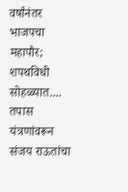वर्षांनंतर भाजपचा महापौर; शपथविधी सोहळ्यात....
तपास यंत्रणांवरून संजय राऊतांचा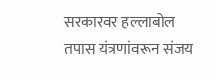सरकारवर हल्लाबोल
तपास यंत्रणांवरून संजय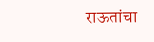राऊतांचा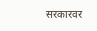सरकारवर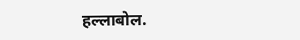हल्लाबोल.